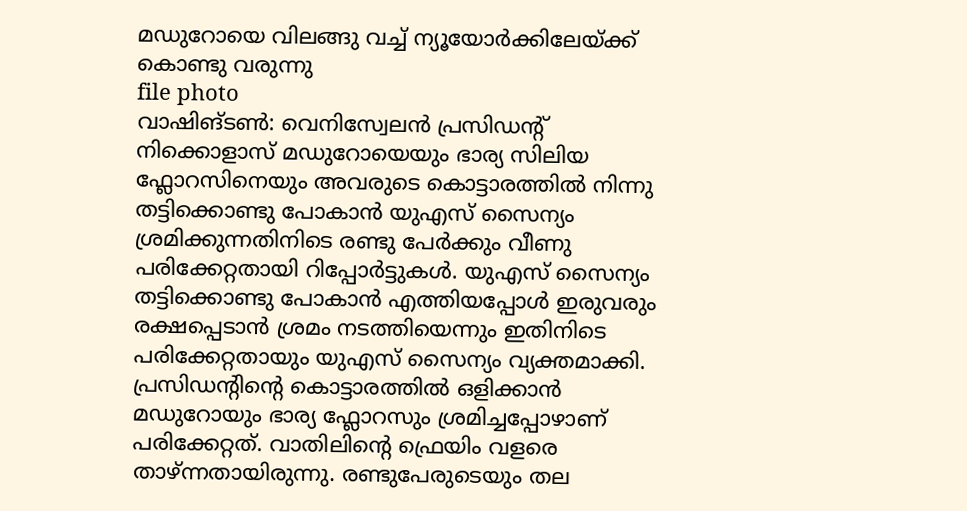മഡുറോയെ വിലങ്ങു വച്ച് ന്യൂയോർക്കിലേയ്ക്ക് കൊണ്ടു വരുന്നു
file photo
വാഷിങ്ടൺ: വെനിസ്വേലൻ പ്രസിഡന്റ് നിക്കൊളാസ് മഡുറോയെയും ഭാര്യ സിലിയ ഫ്ലോറസിനെയും അവരുടെ കൊട്ടാരത്തിൽ നിന്നു തട്ടിക്കൊണ്ടു പോകാൻ യുഎസ് സൈന്യം ശ്രമിക്കുന്നതിനിടെ രണ്ടു പേർക്കും വീണു പരിക്കേറ്റതായി റിപ്പോർട്ടുകൾ. യുഎസ് സൈന്യം തട്ടിക്കൊണ്ടു പോകാൻ എത്തിയപ്പോൾ ഇരുവരും രക്ഷപ്പെടാൻ ശ്രമം നടത്തിയെന്നും ഇതിനിടെ പരിക്കേറ്റതായും യുഎസ് സൈന്യം വ്യക്തമാക്കി.
പ്രസിഡന്റിന്റെ കൊട്ടാരത്തിൽ ഒളിക്കാൻ മഡുറോയും ഭാര്യ ഫ്ലോറസും ശ്രമിച്ചപ്പോഴാണ് പരിക്കേറ്റത്. വാതിലിന്റെ ഫ്രെയിം വളരെ താഴ്ന്നതായിരുന്നു. രണ്ടുപേരുടെയും തല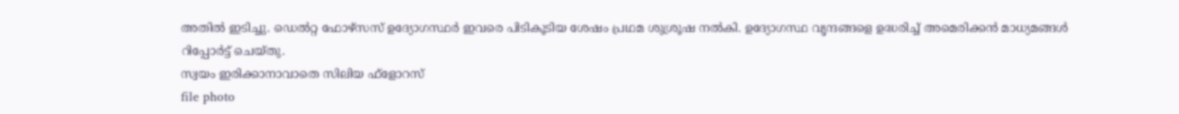അതിൽ ഇടിച്ചു. ഡെൽറ്റ ഫോഴ്സസ് ഉദ്യോഗസ്ഥർ ഇവരെ പിടികൂടിയ ശേഷം പ്രഥമ ശുശ്രൂഷ നൽകി. ഉദ്യോഗസ്ഥ വൃന്ദങ്ങളെ ഉദ്ധരിച്ച് അമെരിക്കൻ മാധ്യമങ്ങൾ റിപ്പോർട്ട് ചെയ്തു.
സ്വയം ഇരിക്കാനാവാതെ സിലിയ ഫ്ളോറസ്
file photo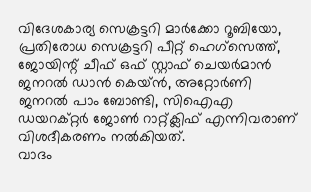വിദേശകാര്യ സെക്രട്ടറി മാർക്കോ റൂബിയോ, പ്രതിരോധ സെക്രട്ടറി പീറ്റ് ഹെഗ്സെത്ത്, ജോയിന്റ് ചീഫ് ഒഫ് സ്റ്റാഫ് ചെയർമാൻ ജനറൽ ഡാൻ കെയ്ൻ, അറ്റോർണി ജനറൽ പാം ബോണ്ടി, സിഐഎ ഡയറക്റ്റർ ജോൺ റാറ്റ്ക്ലിഫ് എന്നിവരാണ് വിശദീകരണം നൽകിയത്.
വാദം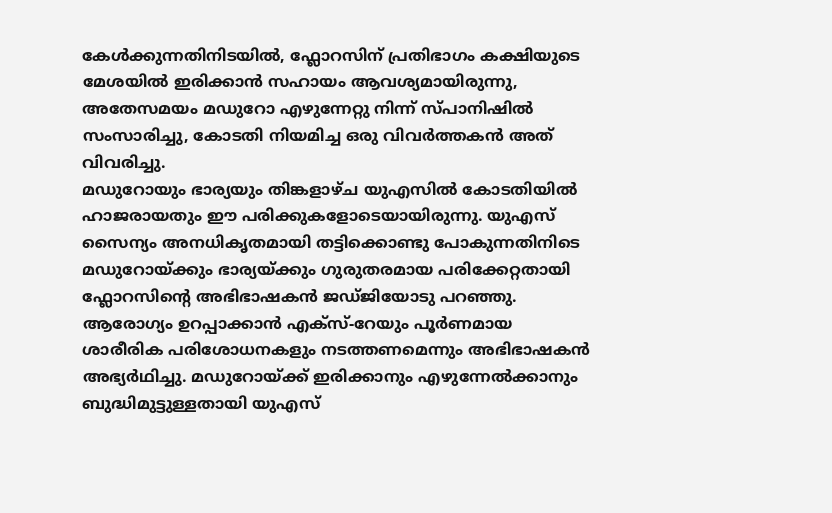കേൾക്കുന്നതിനിടയിൽ, ഫ്ലോറസിന് പ്രതിഭാഗം കക്ഷിയുടെ മേശയിൽ ഇരിക്കാൻ സഹായം ആവശ്യമായിരുന്നു, അതേസമയം മഡുറോ എഴുന്നേറ്റു നിന്ന് സ്പാനിഷിൽ സംസാരിച്ചു, കോടതി നിയമിച്ച ഒരു വിവർത്തകൻ അത് വിവരിച്ചു.
മഡുറോയും ഭാര്യയും തിങ്കളാഴ്ച യുഎസിൽ കോടതിയിൽ ഹാജരായതും ഈ പരിക്കുകളോടെയായിരുന്നു. യുഎസ് സൈന്യം അനധികൃതമായി തട്ടിക്കൊണ്ടു പോകുന്നതിനിടെ മഡുറോയ്ക്കും ഭാര്യയ്ക്കും ഗുരുതരമായ പരിക്കേറ്റതായി ഫ്ലോറസിന്റെ അഭിഭാഷകൻ ജഡ്ജിയോടു പറഞ്ഞു.
ആരോഗ്യം ഉറപ്പാക്കാൻ എക്സ്-റേയും പൂർണമായ ശാരീരിക പരിശോധനകളും നടത്തണമെന്നും അഭിഭാഷകൻ അഭ്യർഥിച്ചു. മഡുറോയ്ക്ക് ഇരിക്കാനും എഴുന്നേൽക്കാനും ബുദ്ധിമുട്ടുള്ളതായി യുഎസ്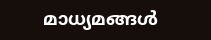മാധ്യമങ്ങൾ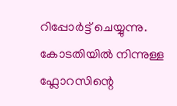റിപ്പോർട്ട് ചെയ്യുന്നു. കോടതിയിൽ നിന്നുള്ള ഫ്ലോറസിന്റെ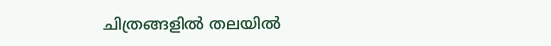ചിത്രങ്ങളിൽ തലയിൽ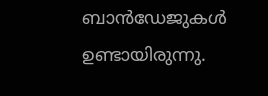ബാൻഡേജുകൾ ഉണ്ടായിരുന്നു.